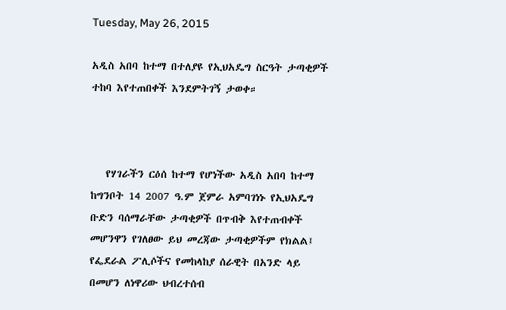Tuesday, May 26, 2015

አዲስ አበባ ከተማ በተለያዩ የኢህአዴግ ስርዓት ታጣቂዎች ተከባ እየተጠበቀች እንደምትገኝ ታወቀ።



   የሃገራችን ርዕሰ ከተማ የሆነችው አዲስ አበባ ከተማ ከግንቦት 14 2007 ዓ.ም ጀምራ አምባገነኑ የኢህአዴግ ቡድን ባሰማራቸው ታጣቂዎች በጥብቅ እየተጠብቀች መሆንዋን የገለፀው ይህ መረጃው ታጣቂዎችም የክልል፤ የፌደራል ፖሊሶችና የመከላከያ ሰራዊት በአንድ ላይ በመሆን ለነዋሪው ህብረተሰብ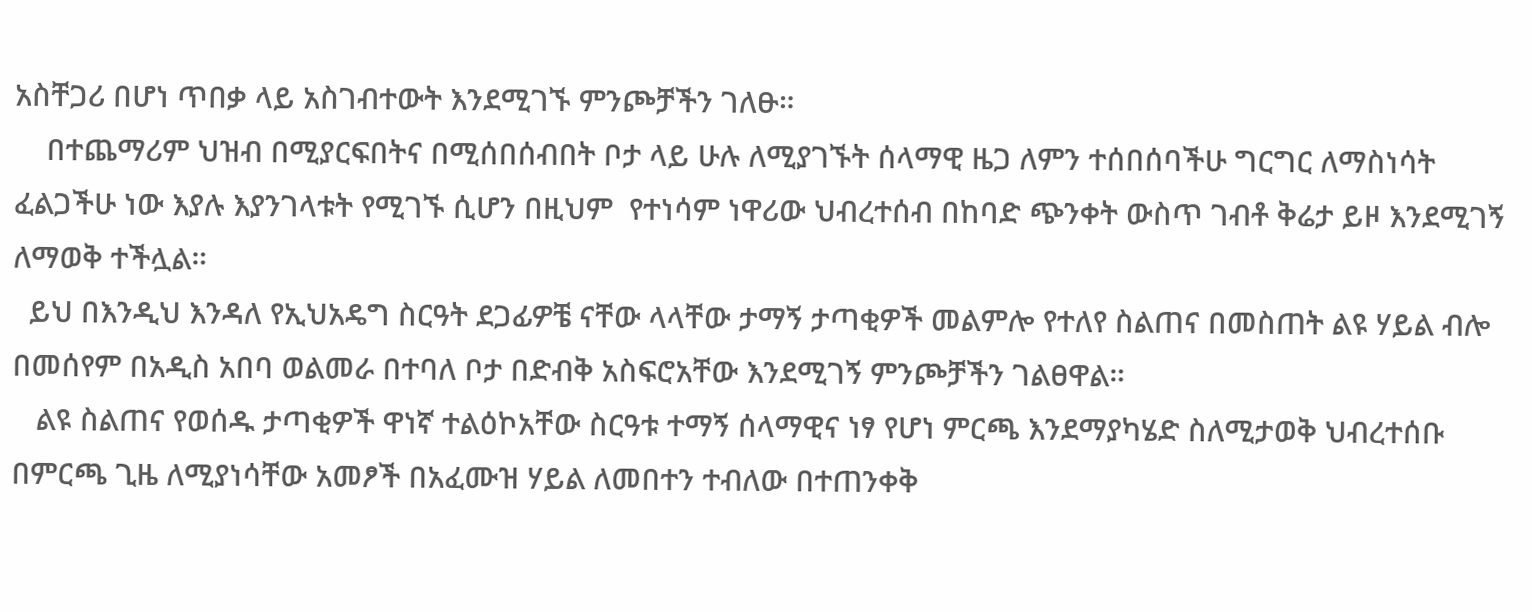አስቸጋሪ በሆነ ጥበቃ ላይ አስገብተውት እንደሚገኙ ምንጮቻችን ገለፁ።
    በተጨማሪም ህዝብ በሚያርፍበትና በሚሰበሰብበት ቦታ ላይ ሁሉ ለሚያገኙት ሰላማዊ ዜጋ ለምን ተሰበሰባችሁ ግርግር ለማስነሳት ፈልጋችሁ ነው እያሉ እያንገላቱት የሚገኙ ሲሆን በዚህም  የተነሳም ነዋሪው ህብረተሰብ በከባድ ጭንቀት ውስጥ ገብቶ ቅሬታ ይዞ እንደሚገኝ ለማወቅ ተችሏል።
  ይህ በእንዲህ እንዳለ የኢህአዴግ ስርዓት ደጋፊዎቼ ናቸው ላላቸው ታማኝ ታጣቂዎች መልምሎ የተለየ ስልጠና በመስጠት ልዩ ሃይል ብሎ በመሰየም በአዲስ አበባ ወልመራ በተባለ ቦታ በድብቅ አስፍሮአቸው እንደሚገኝ ምንጮቻችን ገልፀዋል።
   ልዩ ስልጠና የወሰዱ ታጣቂዎች ዋነኛ ተልዕኮአቸው ስርዓቱ ተማኝ ሰላማዊና ነፃ የሆነ ምርጫ እንደማያካሄድ ስለሚታወቅ ህብረተሰቡ በምርጫ ጊዜ ለሚያነሳቸው አመፆች በአፈሙዝ ሃይል ለመበተን ተብለው በተጠንቀቅ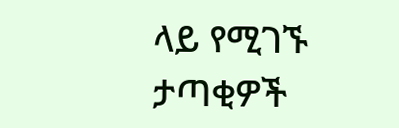ላይ የሚገኙ ታጣቂዎች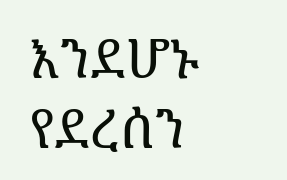እንደሆኑ የደረሰን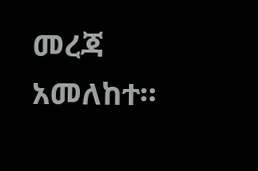መረጃ አመለከተ።